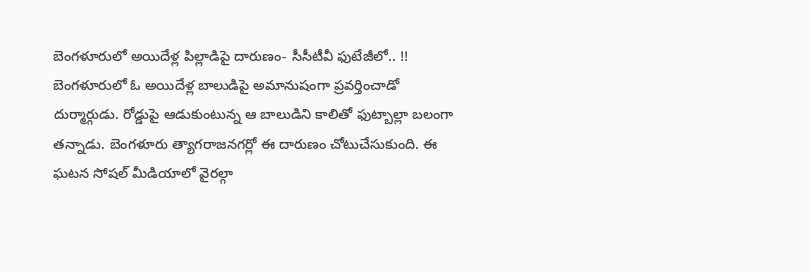బెంగళూరులో అయిదేళ్ల పిల్లాడిపై దారుణం- సీసీటీవీ ఫుటేజీలో.. !!
బెంగళూరులో ఓ అయిదేళ్ల బాలుడిపై అమానుషంగా ప్రవర్తించాడో దుర్మార్గుడు. రోడ్డుపై ఆడుకుంటున్న ఆ బాలుడిని కాలితో ఫుట్బాల్లా బలంగా తన్నాడు. బెంగళూరు త్యాగరాజనగర్లో ఈ దారుణం చోటుచేసుకుంది. ఈ ఘటన సోషల్ మీడియాలో వైరల్గా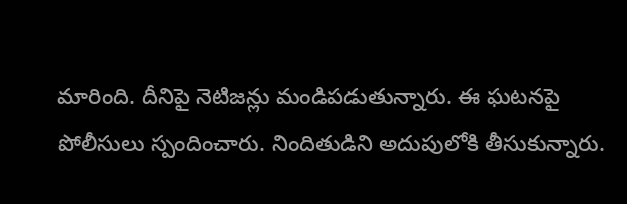మారింది. దీనిపై నెటిజన్లు మండిపడుతున్నారు. ఈ ఘటనపై పోలీసులు స్పందించారు. నిందితుడిని అదుపులోకి తీసుకున్నారు.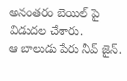అనంతరం బెయిల్ పై విడుదల చేశారు.
ఆ బాలుడు పేరు నీవ్ జైన్.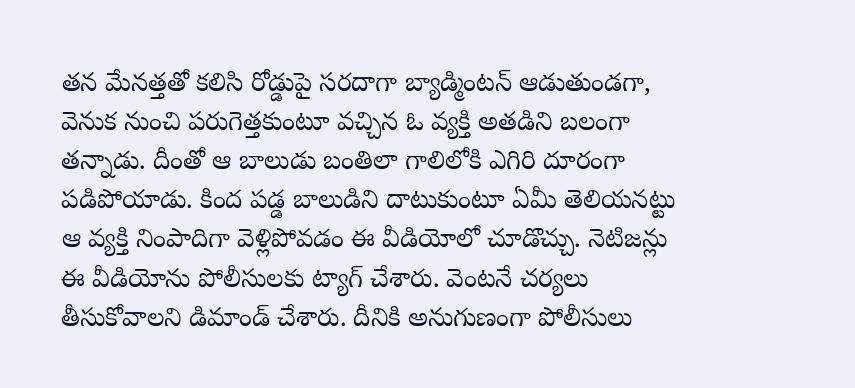తన మేనత్తతో కలిసి రోడ్డుపై సరదాగా బ్యాడ్మింటన్ ఆడుతుండగా, వెనుక నుంచి పరుగెత్తకుంటూ వచ్చిన ఓ వ్యక్తి అతడిని బలంగా తన్నాడు. దీంతో ఆ బాలుడు బంతిలా గాలిలోకి ఎగిరి దూరంగా పడిపోయాడు. కింద పడ్డ బాలుడిని దాటుకుంటూ ఏమీ తెలియనట్టు ఆ వ్యక్తి నింపాదిగా వెళ్లిపోవడం ఈ వీడియోలో చూడొచ్చు. నెటిజన్లు ఈ వీడియోను పోలీసులకు ట్యాగ్ చేశారు. వెంటనే చర్యలు తీసుకోవాలని డిమాండ్ చేశారు. దీనికి అనుగుణంగా పోలీసులు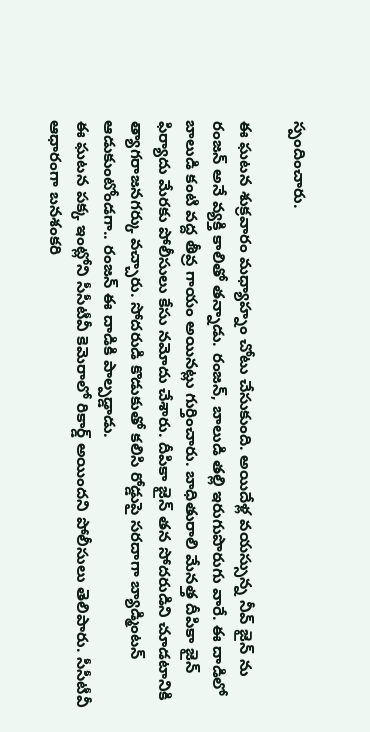స్పందించారు.

ఈ ఘటన శుక్రవారం మధ్యాహ్నం చోటు చేసుకుంది. అయిదేళ్ల వయస్సున్న నీవ్ జైన్ ను రంజన్ అనే వ్యక్తి కాలితో తన్నాడు. రంజన్, బాలుడి తల్లి ఇరుగుపొరుగు వారే. ఈ దాడిలో బాలుడి కంటి వద్ద తీవ్ర గాయం అయినట్లు గుర్తించారు. బాధితురాలి మేనత్త దీపికా జైన్ ఫిర్యాదు మేరకు పోలీసులు కేసు నమోదు చేశారు. దీపికా జైన్ తన సోదరుడిని చూడటానికి త్యాగరాజనగర్కు వచ్చారు. సోదరుడి కొడుకుతో కలిసి రోడ్డుపై సరదాగా బ్యాడ్మింటన్ ఆడుకుంటోండగా.. రంజన్ ఈ దాడికి పాల్పడ్డాడు.
ఈ ఘటన పక్క ఇంట్లోని సీసీటీవీ కెమెరాలో రికార్డ్ అయిందని పోలీసులు తెలిపారు. సీసీటీవీ ఆధారంగా బనశంకరి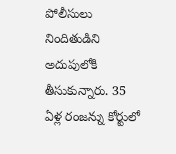పోలీసులు నిందితుడిని అదుపులోకి తీసుకున్నారు. 35 ఏళ్ల రంజన్ను కోర్టులో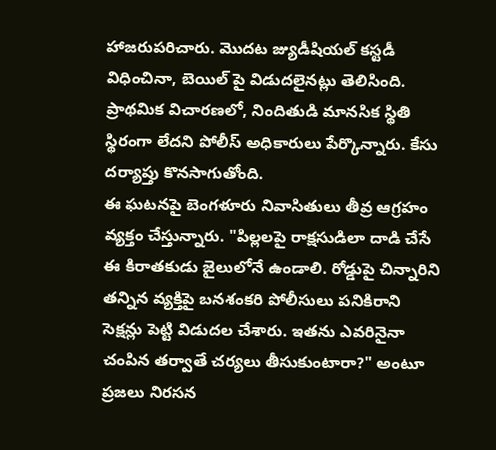హాజరుపరిచారు. మొదట జ్యుడీషియల్ కస్టడీ విధించినా, బెయిల్ పై విడుదలైనట్లు తెలిసింది. ప్రాథమిక విచారణలో, నిందితుడి మానసిక స్థితి స్థిరంగా లేదని పోలీస్ అధికారులు పేర్కొన్నారు. కేసు దర్యాప్తు కొనసాగుతోంది.
ఈ ఘటనపై బెంగళూరు నివాసితులు తీవ్ర ఆగ్రహం వ్యక్తం చేస్తున్నారు. "పిల్లలపై రాక్షసుడిలా దాడి చేసే ఈ కిరాతకుడు జైలులోనే ఉండాలి. రోడ్డుపై చిన్నారిని తన్నిన వ్యక్తిపై బనశంకరి పోలీసులు పనికిరాని సెక్షన్లు పెట్టి విడుదల చేశారు. ఇతను ఎవరినైనా చంపిన తర్వాతే చర్యలు తీసుకుంటారా?" అంటూ ప్రజలు నిరసన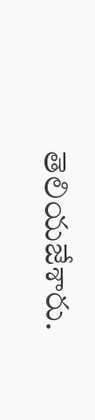తెలియజేశారు.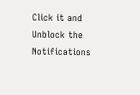Click it and Unblock the Notifications